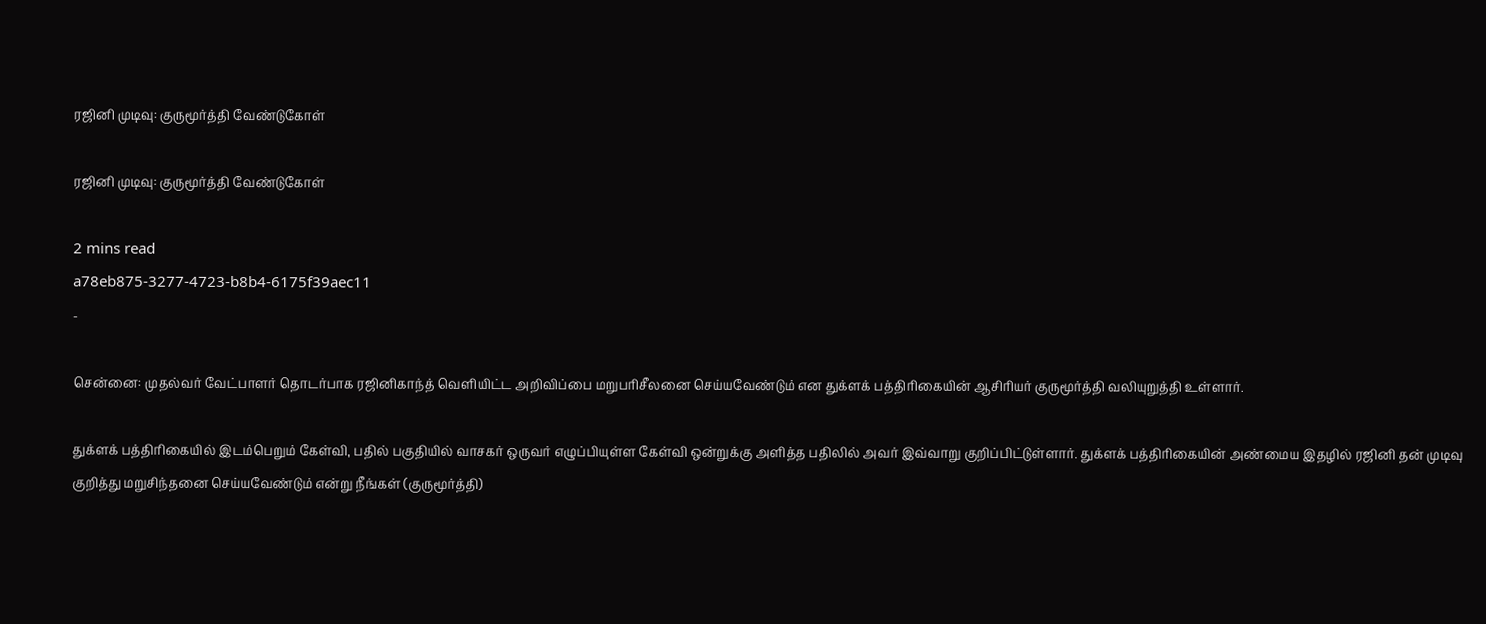ரஜினி முடிவு: குருமூர்த்தி வேண்டுகோள்

ரஜினி முடிவு: குருமூர்த்தி வேண்டுகோள்

2 mins read
a78eb875-3277-4723-b8b4-6175f39aec11
-

சென்னை: முதல்வர் வேட்பாளர் தொடர்பாக ரஜினிகாந்த் வெளியிட்ட அறிவிப்பை மறுபரிசீலனை செய்யவேண்டும் என துக்ளக் பத்திரிகையின் ஆசிரியர் குருமூர்த்தி வலியுறுத்தி உள்ளார்.

துக்ளக் பத்திரிகையில் இடம்பெறும் கேள்வி, பதில் பகுதியில் வாசகர் ஒருவர் எழுப்பியுள்ள கேள்வி ஒன்றுக்கு அளித்த பதிலில் அவர் இவ்வாறு குறிப்பிட்டுள்ளார். துக்ளக் பத்திரிகையின் அண்மைய இதழில் ரஜினி தன் முடிவு குறித்து மறுசிந்தனை செய்யவேண்டும் என்று நீங்கள் (குருமூர்த்தி)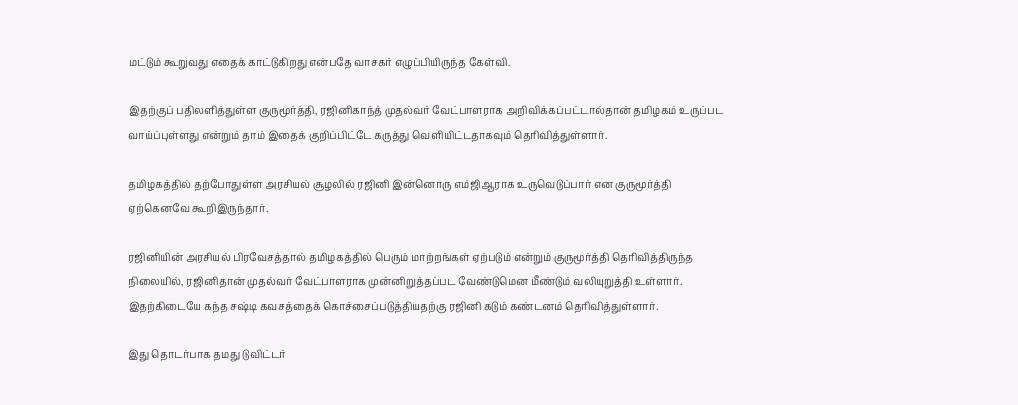மட்டும் கூறுவது எதைக் காட்டுகிறது என்பதே வாசகர் எழுப்பியிருந்த கேள்வி.

இதற்குப் பதிலளித்துள்ள குருமூர்த்தி, ரஜினிகாந்த் முதல்வர் வேட்பாளராக அறிவிக்கப்பட்டால்தான் தமிழகம் உருப்பட வாய்ப்புள்ளது என்றும் தாம் இதைக் குறிப்பிட்டே கருத்து வெளியிட்டதாகவும் தெரிவித்துள்ளார்.

தமிழகத்தில் தற்போதுள்ள அரசியல் சூழலில் ரஜினி இன்னொரு எம்ஜிஆராக உருவெடுப்பார் என குருமூர்த்தி ஏற்கெனவே கூறிஇருந்தார்.

ரஜினியின் அரசியல் பிரவேசத்தால் தமிழகத்தில் பெரும் மாற்றங்கள் ஏற்படும் என்றும் குருமூர்த்தி தெரிவித்திருந்த நிலையில், ரஜினிதான் முதல்வர் வேட்பாளராக முன்னிறுத்தப்பட வேண்டுமென மீண்டும் வலியுறுத்தி உள்ளார். இதற்கிடையே கந்த சஷ்டி கவசத்தைக் கொச்சைப்படுத்தியதற்கு ரஜினி கடும் கண்டனம் தெரிவித்துள்ளார்.

இது தொடர்பாக தமது டுவிட்டர்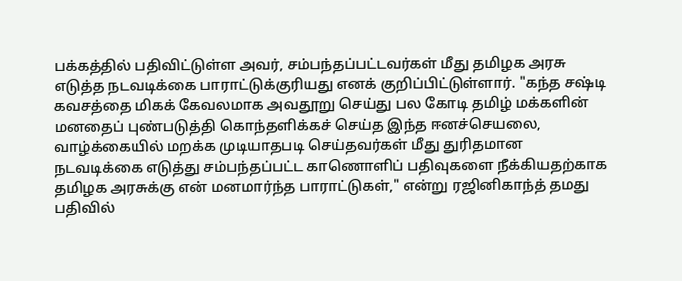பக்கத்தில் பதிவிட்டுள்ள அவர், சம்பந்தப்பட்டவர்கள் மீது தமிழக அரசு எடுத்த நடவடிக்கை பாராட்டுக்குரியது எனக் குறிப்பிட்டுள்ளார். "கந்த சஷ்டி கவசத்தை மிகக் கேவலமாக அவதூறு செய்து பல கோடி தமிழ் மக்களின் மனதைப் புண்படுத்தி கொந்தளிக்கச் செய்த இந்த ஈனச்செயலை, வாழ்க்கையில் மறக்க முடியாதபடி செய்தவர்கள் மீது துரிதமான நடவடிக்கை எடுத்து சம்பந்தப்பட்ட காணொளிப் பதிவுகளை நீக்கியதற்காக தமிழக அரசுக்கு என் மனமார்ந்த பாராட்டுகள்," என்று ரஜினிகாந்த் தமது பதிவில்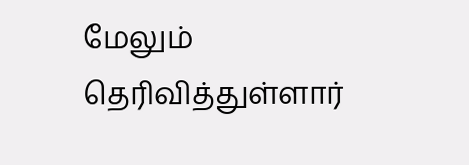மேலும் தெரிவித்துள்ளார்